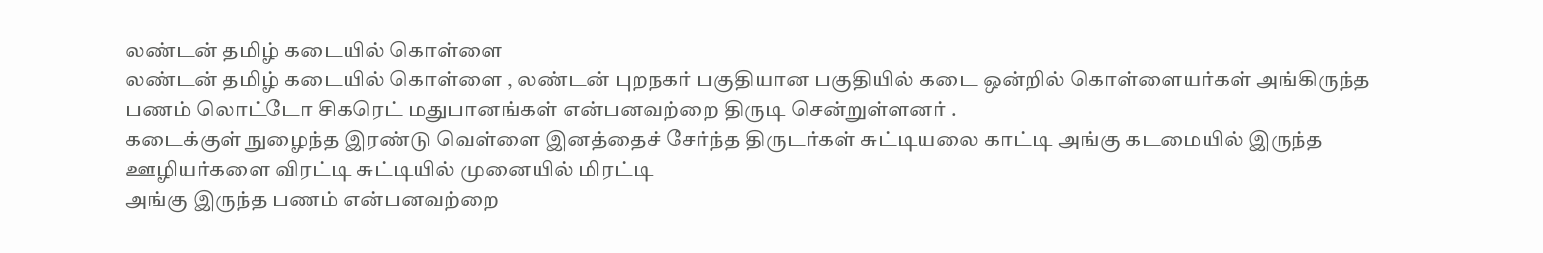லண்டன் தமிழ் கடையில் கொள்ளை
லண்டன் தமிழ் கடையில் கொள்ளை , லண்டன் புறநகர் பகுதியான பகுதியில் கடை ஒன்றில் கொள்ளையர்கள் அங்கிருந்த பணம் லொட்டோ சிகரெட் மதுபானங்கள் என்பனவற்றை திருடி சென்றுள்ளனர் .
கடைக்குள் நுழைந்த இரண்டு வெள்ளை இனத்தைச் சேர்ந்த திருடர்கள் சுட்டியலை காட்டி அங்கு கடமையில் இருந்த ஊழியர்களை விரட்டி சுட்டியில் முனையில் மிரட்டி
அங்கு இருந்த பணம் என்பனவற்றை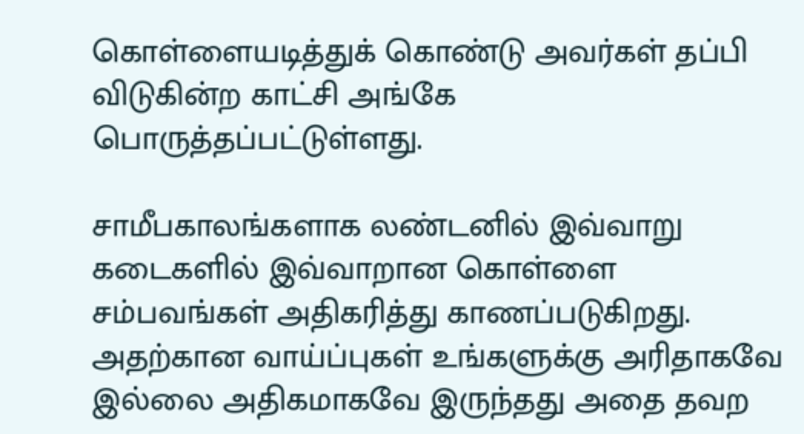கொள்ளையடித்துக் கொண்டு அவர்கள் தப்பி விடுகின்ற காட்சி அங்கே பொருத்தப்பட்டுள்ளது.

சாமீபகாலங்களாக லண்டனில் இவ்வாறு கடைகளில் இவ்வாறான கொள்ளை சம்பவங்கள் அதிகரித்து காணப்படுகிறது.
அதற்கான வாய்ப்புகள் உங்களுக்கு அரிதாகவே இல்லை அதிகமாகவே இருந்தது அதை தவற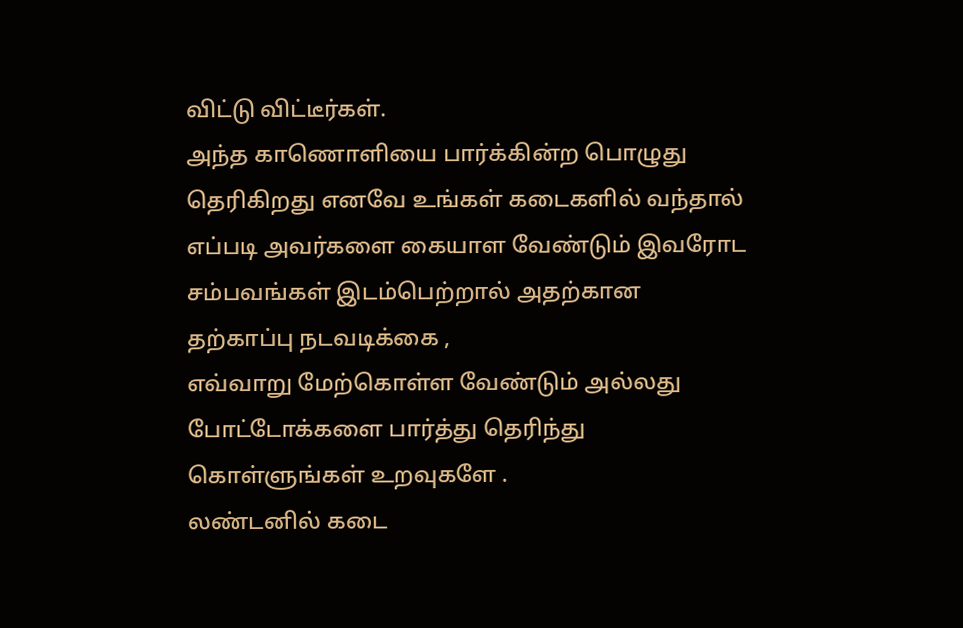விட்டு விட்டீர்கள்.
அந்த காணொளியை பார்க்கின்ற பொழுது தெரிகிறது எனவே உங்கள் கடைகளில் வந்தால் எப்படி அவர்களை கையாள வேண்டும் இவரோட சம்பவங்கள் இடம்பெற்றால் அதற்கான தற்காப்பு நடவடிக்கை ,
எவ்வாறு மேற்கொள்ள வேண்டும் அல்லது போட்டோக்களை பார்த்து தெரிந்து கொள்ளுங்கள் உறவுகளே .
லண்டனில் கடை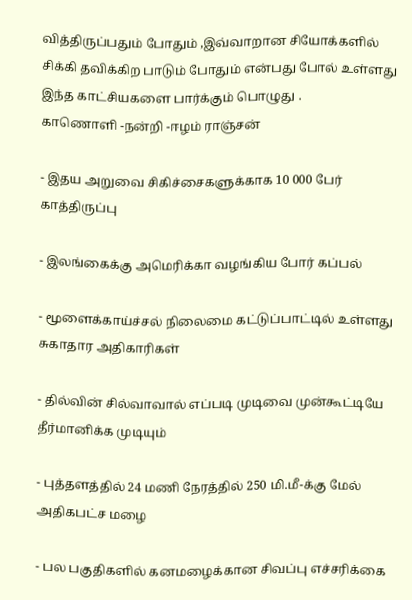வித்திருப்பதும் போதும் ,இவ்வாறான சியோக்களில் சிக்கி தவிக்கிற பாடும் போதும் என்பது போல் உள்ளது இந்த காட்சியகளை பார்க்கும் பொழுது .
காணொளி -நன்றி -ஈழம் ராஞ்சன்

- இதய அறுவை சிகிச்சைகளுக்காக 10 000 பேர் காத்திருப்பு

- இலங்கைக்கு அமெரிக்கா வழங்கிய போர் கப்பல்

- மூளைக்காய்ச்சல் நிலைமை கட்டுப்பாட்டில் உள்ளது சுகாதார அதிகாரிகள்

- தில்வின் சில்வாவால் எப்படி முடிவை முன்கூட்டியே தீர்மானிக்க முடியும்

- புத்தளத்தில் 24 மணி நேரத்தில் 250 மி.மீ-க்கு மேல் அதிகபட்ச மழை

- பல பகுதிகளில் கனமழைக்கான சிவப்பு எச்சரிக்கை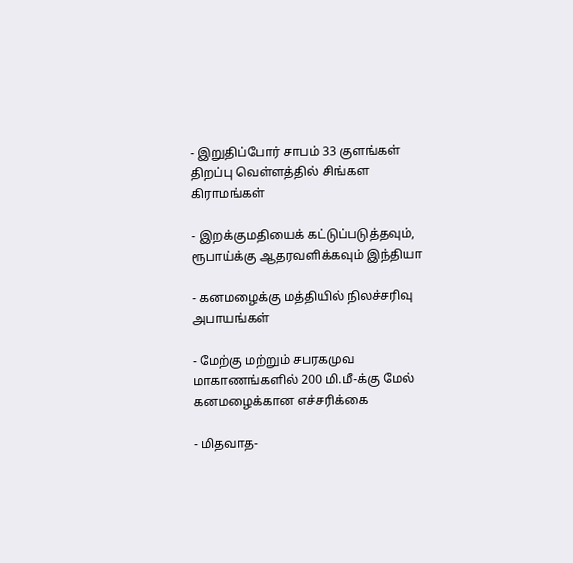- இறுதிப்போர் சாபம் 33 குளங்கள் திறப்பு வெள்ளத்தில் சிங்கள கிராமங்கள்

- இறக்குமதியைக் கட்டுப்படுத்தவும், ரூபாய்க்கு ஆதரவளிக்கவும் இந்தியா

- கனமழைக்கு மத்தியில் நிலச்சரிவு அபாயங்கள்

- மேற்கு மற்றும் சபரகமுவ மாகாணங்களில் 200 மி.மீ-க்கு மேல் கனமழைக்கான எச்சரிக்கை

- மிதவாத-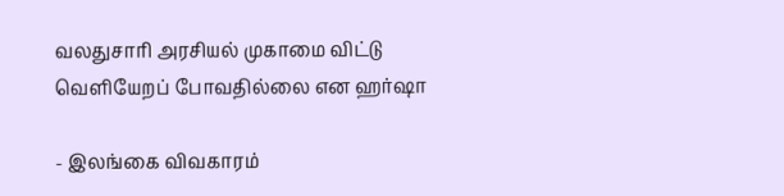வலதுசாரி அரசியல் முகாமை விட்டு வெளியேறப் போவதில்லை என ஹர்ஷா

- இலங்கை விவகாரம்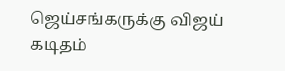ஜெய்சங்கருக்கு விஜய் கடிதம்